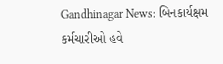Gandhinagar News: બિનકાર્યક્ષમ કર્મચારીઓ હવે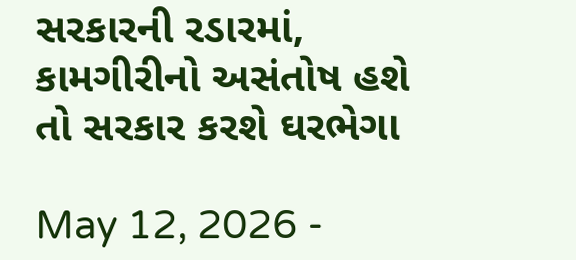સરકારની રડારમાં, કામગીરીનો અસંતોષ હશે તો સરકાર કરશે ઘરભેગા

May 12, 2026 -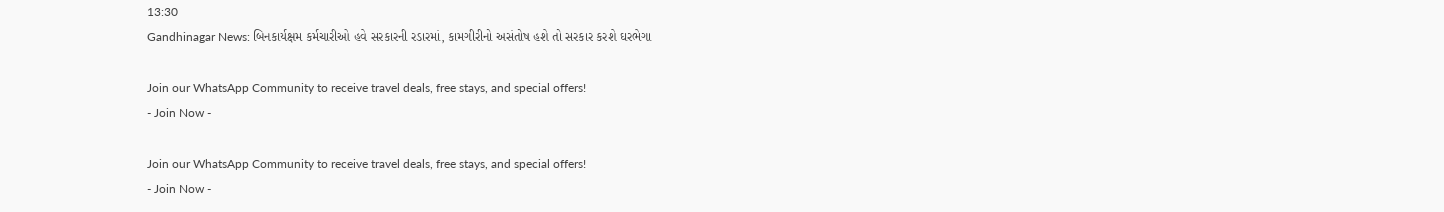13:30
Gandhinagar News: બિનકાર્યક્ષમ કર્મચારીઓ હવે સરકારની રડારમાં, કામગીરીનો અસંતોષ હશે તો સરકાર કરશે ઘરભેગા

Join our WhatsApp Community to receive travel deals, free stays, and special offers!
- Join Now -

Join our WhatsApp Community to receive travel deals, free stays, and special offers!
- Join Now -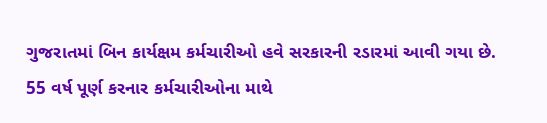ગુજરાતમાં બિન કાર્યક્ષમ કર્મચારીઓ હવે સરકારની રડારમાં આવી ગયા છે. 55 વર્ષ પૂર્ણ કરનાર કર્મચારીઓના માથે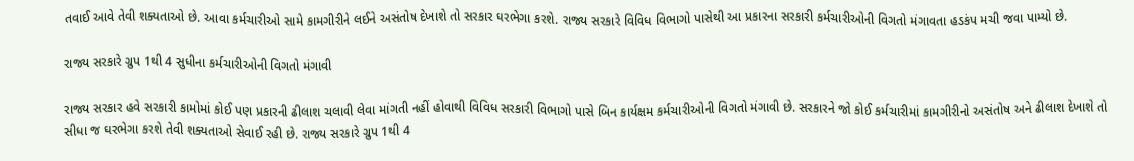તવાઈ આવે તેવી શક્યતાઓ છે. આવા કર્મચારીઓ સામે કામગીરીને લઈને અસંતોષ દેખાશે તો સરકાર ઘરભેગા કરશે. રાજ્ય સરકારે વિવિધ વિભાગો પાસેથી આ પ્રકારના સરકારી કર્મચારીઓની વિગતો મંગાવતા હડકંપ મચી જવા પામ્યો છે.

રાજ્ય સરકારે ગ્રુપ 1થી 4 સુધીના કર્મચારીઓની વિગતો મંગાવી

રાજ્ય સરકાર હવે સરકારી કામોમાં કોઈ પણ પ્રકારની ઢીલાશ ચલાવી લેવા માંગતી નહીં હોવાથી વિવિધ સરકારી વિભાગો પાસે બિન કાર્યક્ષમ કર્મચારીઓની વિગતો મંગાવી છે. સરકારને જો કોઈ કર્મચારીમાં કામગીરીનો અસંતોષ અને ઢીલાશ દેખાશે તો સીધા જ ઘરભેગા કરશે તેવી શક્યતાઓ સેવાઈ રહી છે. રાજ્ય સરકારે ગ્રુપ 1થી 4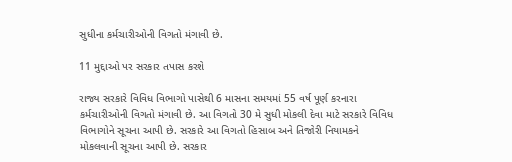સુધીના કર્મચારીઓની વિગતો મંગાવી છે.

11 મુદ્દાઓ પર સરકાર તપાસ કરશે

રાજ્ય સરકારે વિવિધ વિભાગો પાસેથી 6 માસના સમયમાં 55 વર્ષ પૂર્ણ કરનારા કર્મચારીઓની વિગતો મંગાવી છે. આ વિગતો 30 મે સુધી મોકલી દેવા માટે સરકારે વિવિધ વિભાગોને સૂચના આપી છે. સરકારે આ વિગતો હિસાબ અને તિજોરી નિયામકને મોકલવાની સૂચના આપી છે. સરકાર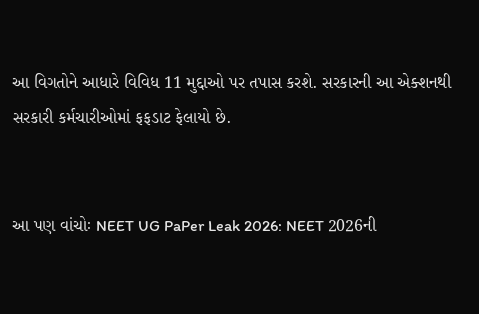આ વિગતોને આધારે વિવિધ 11 મુદ્દાઓ પર તપાસ કરશે. સરકારની આ એક્શનથી સરકારી કર્મચારીઓમાં ફફડાટ ફેલાયો છે.


આ પણ વાંચોઃ NEET UG PaPer Leak 2026: NEET 2026ની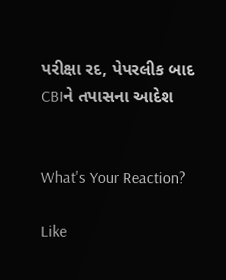પરીક્ષા રદ, પેપરલીક બાદ CBIને તપાસના આદેશ


What's Your Reaction?

Like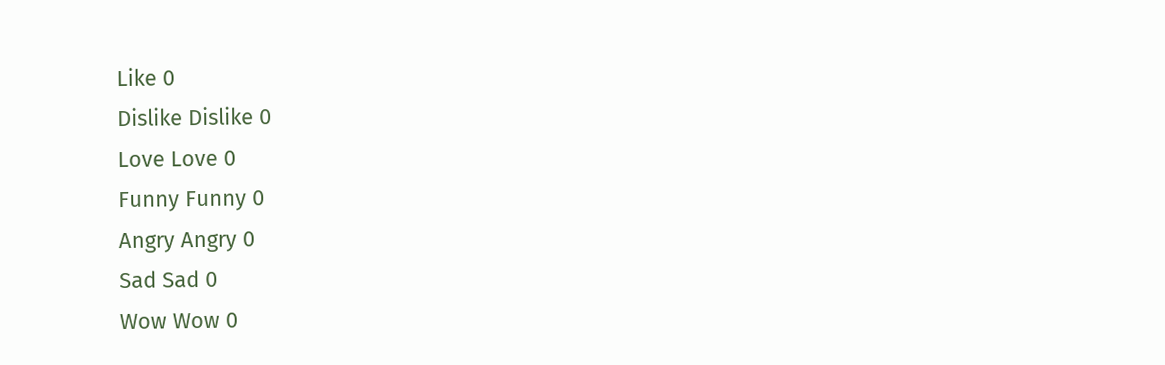Like 0
Dislike Dislike 0
Love Love 0
Funny Funny 0
Angry Angry 0
Sad Sad 0
Wow Wow 0